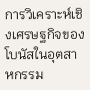การวิเคราะห์เชิงเศรษฐกิจของโบนัสในอุตสาหกรรม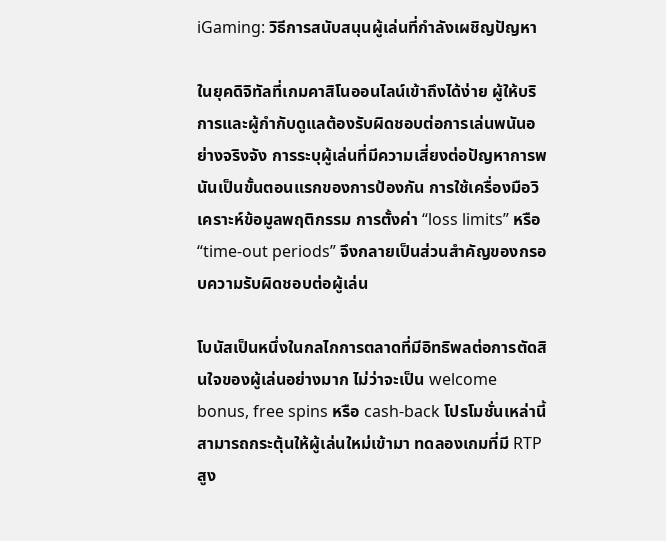iGaming: วิธีการสนับสนุนผู้เล่นที่กำลังเผชิญปัญหา

ในยุคดิจิทัลที่เกมคาสิโนออนไลน์เข้าถึงได้ง่าย ผู้ให้บริการและผู้กำกับดูแลต้องรับผิดชอบต่อการเล่นพนันอย่างจริงจัง การระบุผู้เล่นที่มีความเสี่ยงต่อปัญหาการพนันเป็นขั้นตอนแรกของการป้องกัน การใช้เครื่องมือวิเคราะห์ข้อมูลพฤติกรรม การตั้งค่า “loss limits” หรือ “time‑out periods” จึงกลายเป็นส่วนสำคัญของกรอบความรับผิดชอบต่อผู้เล่น

โบนัสเป็นหนึ่งในกลไกการตลาดที่มีอิทธิพลต่อการตัดสินใจของผู้เล่นอย่างมาก ไม่ว่าจะเป็น welcome bonus, free spins หรือ cash‑back โปรโมชั่นเหล่านี้สามารถกระตุ้นให้ผู้เล่นใหม่เข้ามา ทดลองเกมที่มี RTP สูง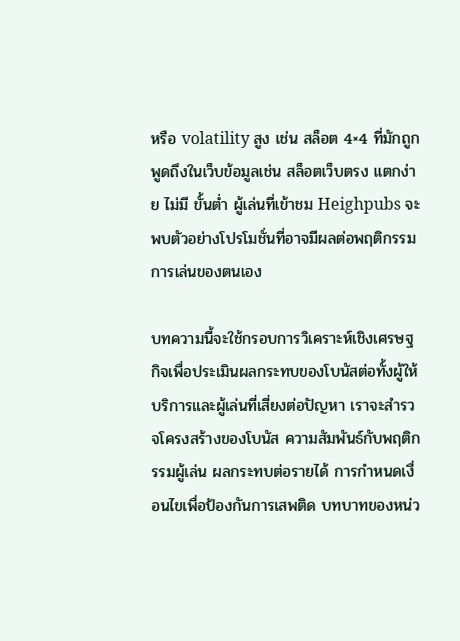หรือ volatility สูง เช่น สล็อต 4×4 ที่มักถูกพูดถึงในเว็บข้อมูลเช่น สล็อตเว็บตรง แตกง่าย ไม่มี ขั้นต่ำ ผู้เล่นที่เข้าชม Heighpubs จะพบตัวอย่างโปรโมชั่นที่อาจมีผลต่อพฤติกรรมการเล่นของตนเอง

บทความนี้จะใช้กรอบการวิเคราะห์เชิงเศรษฐกิจเพื่อประเมินผลกระทบของโบนัสต่อทั้งผู้ให้บริการและผู้เล่นที่เสี่ยงต่อปัญหา เราจะสำรวจโครงสร้างของโบนัส ความสัมพันธ์กับพฤติกรรมผู้เล่น ผลกระทบต่อรายได้ การกำหนดเงื่อนไขเพื่อป้องกันการเสพติด บทบาทของหน่ว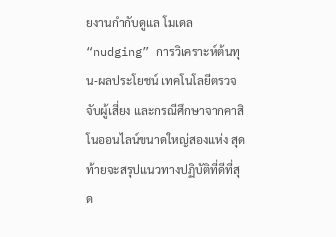ยงานกำกับดูแล โมเดล “nudging” การวิเคราะห์ต้นทุน‑ผลประโยชน์ เทคโนโลยีตรวจจับผู้เสี่ยง และกรณีศึกษาจากคาสิโนออนไลน์ขนาดใหญ่สองแห่ง สุดท้ายจะสรุปแนวทางปฏิบัติที่ดีที่สุด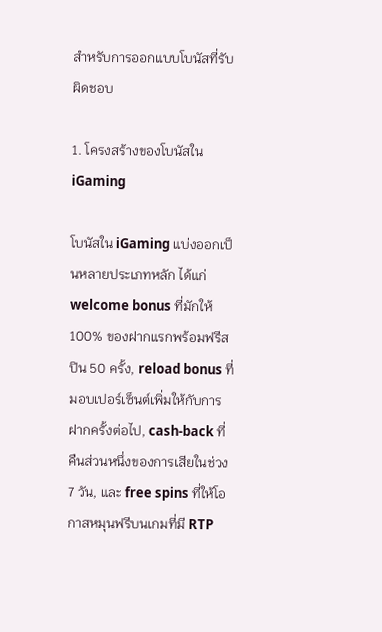สำหรับการออกแบบโบนัสที่รับผิดชอบ

1. โครงสร้างของโบนัสใน iGaming

โบนัสใน iGaming แบ่งออกเป็นหลายประเภทหลัก ได้แก่ welcome bonus ที่มักให้ 100% ของฝากแรกพร้อมฟรีสปิน 50 ครั้ง, reload bonus ที่มอบเปอร์เซ็นต์เพิ่มให้กับการฝากครั้งต่อไป, cash‑back ที่คืนส่วนหนึ่งของการเสียในช่วง 7 วัน, และ free spins ที่ให้โอกาสหมุนฟรีบนเกมที่มี RTP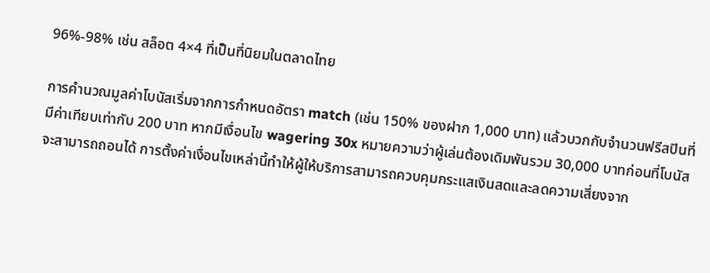96%‑98% เช่น สล็อต 4×4 ที่เป็นที่นิยมในตลาดไทย

การคำนวณมูลค่าโบนัสเริ่มจากการกำหนดอัตรา match (เช่น 150% ของฝาก 1,000 บาท) แล้วบวกกับจำนวนฟรีสปินที่มีค่าเทียบเท่ากับ 200 บาท หากมีเงื่อนไข wagering 30x หมายความว่าผู้เล่นต้องเดิมพันรวม 30,000 บาทก่อนที่โบนัสจะสามารถถอนได้ การตั้งค่าเงื่อนไขเหล่านี้ทำให้ผู้ให้บริการสามารถควบคุมกระแสเงินสดและลดความเสี่ยงจาก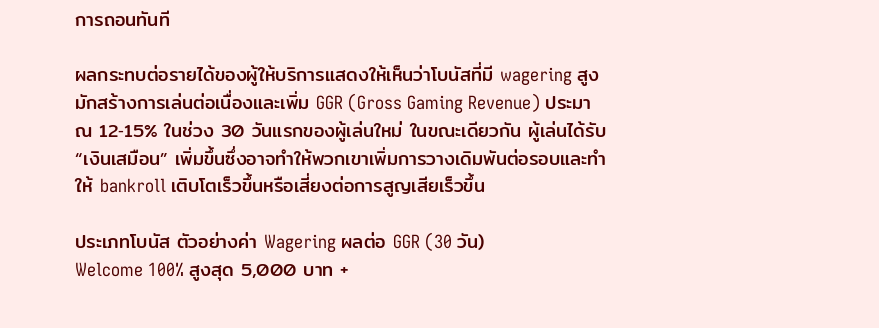การถอนทันที

ผลกระทบต่อรายได้ของผู้ให้บริการแสดงให้เห็นว่าโบนัสที่มี wagering สูงมักสร้างการเล่นต่อเนื่องและเพิ่ม GGR (Gross Gaming Revenue) ประมาณ 12‑15% ในช่วง 30 วันแรกของผู้เล่นใหม่ ในขณะเดียวกัน ผู้เล่นได้รับ “เงินเสมือน” เพิ่มขึ้นซึ่งอาจทำให้พวกเขาเพิ่มการวางเดิมพันต่อรอบและทำให้ bankroll เติบโตเร็วขึ้นหรือเสี่ยงต่อการสูญเสียเร็วขึ้น

ประเภทโบนัส ตัวอย่างค่า Wagering ผลต่อ GGR (30 วัน)
Welcome 100% สูงสุด 5,000 บาท +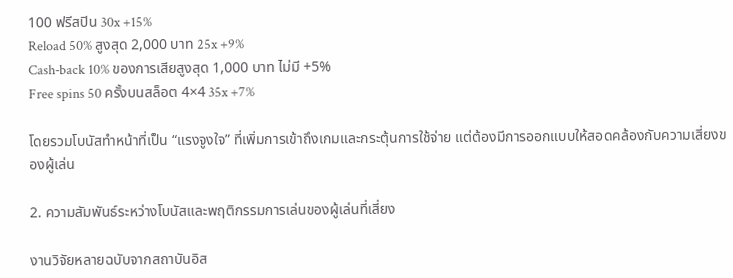100 ฟรีสปิน 30x +15%
Reload 50% สูงสุด 2,000 บาท 25x +9%
Cash‑back 10% ของการเสียสูงสุด 1,000 บาท ไม่มี +5%
Free spins 50 ครั้งบนสล็อต 4×4 35x +7%

โดยรวมโบนัสทำหน้าที่เป็น “แรงจูงใจ” ที่เพิ่มการเข้าถึงเกมและกระตุ้นการใช้จ่าย แต่ต้องมีการออกแบบให้สอดคล้องกับความเสี่ยงของผู้เล่น

2. ความสัมพันธ์ระหว่างโบนัสและพฤติกรรมการเล่นของผู้เล่นที่เสี่ยง

งานวิจัยหลายฉบับจากสถาบันอิส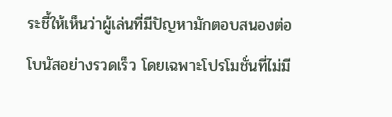ระชี้ให้เห็นว่าผู้เล่นที่มีปัญหามักตอบสนองต่อโบนัสอย่างรวดเร็ว โดยเฉพาะโปรโมชั่นที่ไม่มี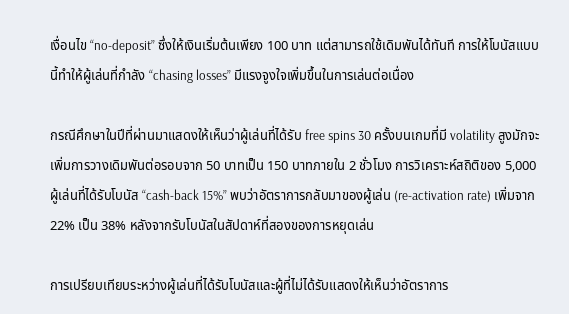เงื่อนไข “no‑deposit” ซึ่งให้เงินเริ่มต้นเพียง 100 บาท แต่สามารถใช้เดิมพันได้ทันที การให้โบนัสแบบนี้ทำให้ผู้เล่นที่กำลัง “chasing losses” มีแรงจูงใจเพิ่มขึ้นในการเล่นต่อเนื่อง

กรณีศึกษาในปีที่ผ่านมาแสดงให้เห็นว่าผู้เล่นที่ได้รับ free spins 30 ครั้งบนเกมที่มี volatility สูงมักจะเพิ่มการวางเดิมพันต่อรอบจาก 50 บาทเป็น 150 บาทภายใน 2 ชั่วโมง การวิเคราะห์สถิติของ 5,000 ผู้เล่นที่ได้รับโบนัส “cash‑back 15%” พบว่าอัตราการกลับมาของผู้เล่น (re‑activation rate) เพิ่มจาก 22% เป็น 38% หลังจากรับโบนัสในสัปดาห์ที่สองของการหยุดเล่น

การเปรียบเทียบระหว่างผู้เล่นที่ได้รับโบนัสและผู้ที่ไม่ได้รับแสดงให้เห็นว่าอัตราการ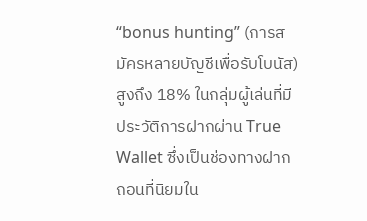“bonus hunting” (การสมัครหลายบัญชีเพื่อรับโบนัส) สูงถึง 18% ในกลุ่มผู้เล่นที่มีประวัติการฝากผ่าน True Wallet ซึ่งเป็นช่องทางฝากถอนที่นิยมใน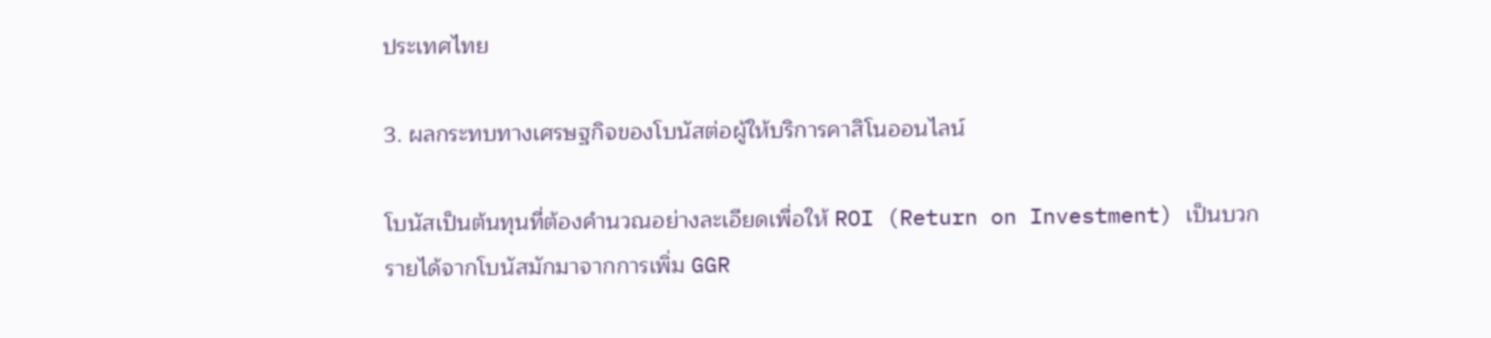ประเทศไทย

3. ผลกระทบทางเศรษฐกิจของโบนัสต่อผู้ให้บริการคาสิโนออนไลน์

โบนัสเป็นต้นทุนที่ต้องคำนวณอย่างละเอียดเพื่อให้ ROI (Return on Investment) เป็นบวก รายได้จากโบนัสมักมาจากการเพิ่ม GGR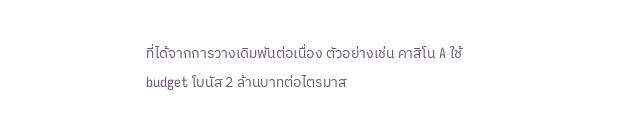ที่ได้จากการวางเดิมพันต่อเนื่อง ตัวอย่างเช่น คาสิโน A ใช้ budget โบนัส 2 ล้านบาทต่อไตรมาส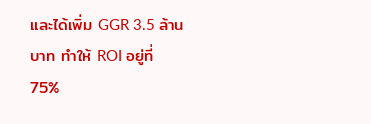และได้เพิ่ม GGR 3.5 ล้านบาท ทำให้ ROI อยู่ที่ 75%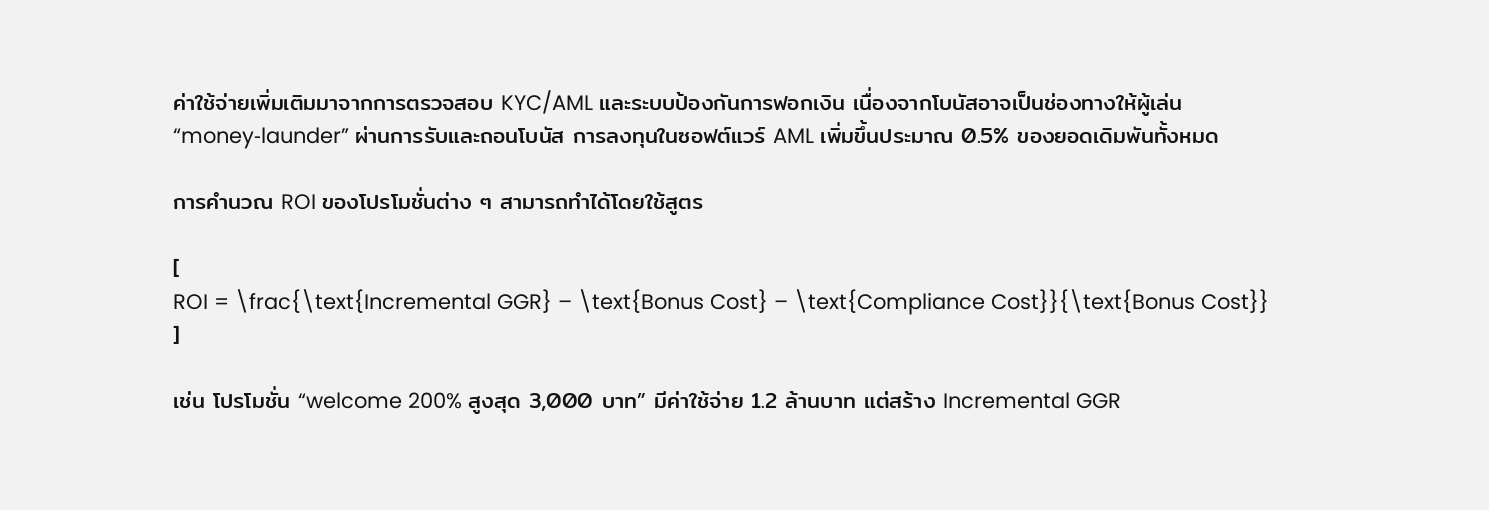ค่าใช้จ่ายเพิ่มเติมมาจากการตรวจสอบ KYC/AML และระบบป้องกันการฟอกเงิน เนื่องจากโบนัสอาจเป็นช่องทางให้ผู้เล่น “money‑launder” ผ่านการรับและถอนโบนัส การลงทุนในซอฟต์แวร์ AML เพิ่มขึ้นประมาณ 0.5% ของยอดเดิมพันทั้งหมด

การคำนวณ ROI ของโปรโมชั่นต่าง ๆ สามารถทำได้โดยใช้สูตร

[
ROI = \frac{\text{Incremental GGR} – \text{Bonus Cost} – \text{Compliance Cost}}{\text{Bonus Cost}}
]

เช่น โปรโมชั่น “welcome 200% สูงสุด 3,000 บาท” มีค่าใช้จ่าย 1.2 ล้านบาท แต่สร้าง Incremental GGR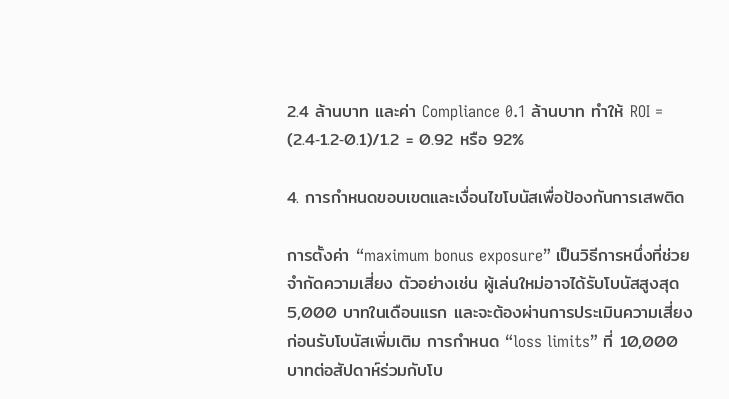2.4 ล้านบาท และค่า Compliance 0.1 ล้านบาท ทำให้ ROI = (2.4‑1.2‑0.1)/1.2 = 0.92 หรือ 92%

4. การกำหนดขอบเขตและเงื่อนไขโบนัสเพื่อป้องกันการเสพติด

การตั้งค่า “maximum bonus exposure” เป็นวิธีการหนึ่งที่ช่วยจำกัดความเสี่ยง ตัวอย่างเช่น ผู้เล่นใหม่อาจได้รับโบนัสสูงสุด 5,000 บาทในเดือนแรก และจะต้องผ่านการประเมินความเสี่ยงก่อนรับโบนัสเพิ่มเติม การกำหนด “loss limits” ที่ 10,000 บาทต่อสัปดาห์ร่วมกับโบ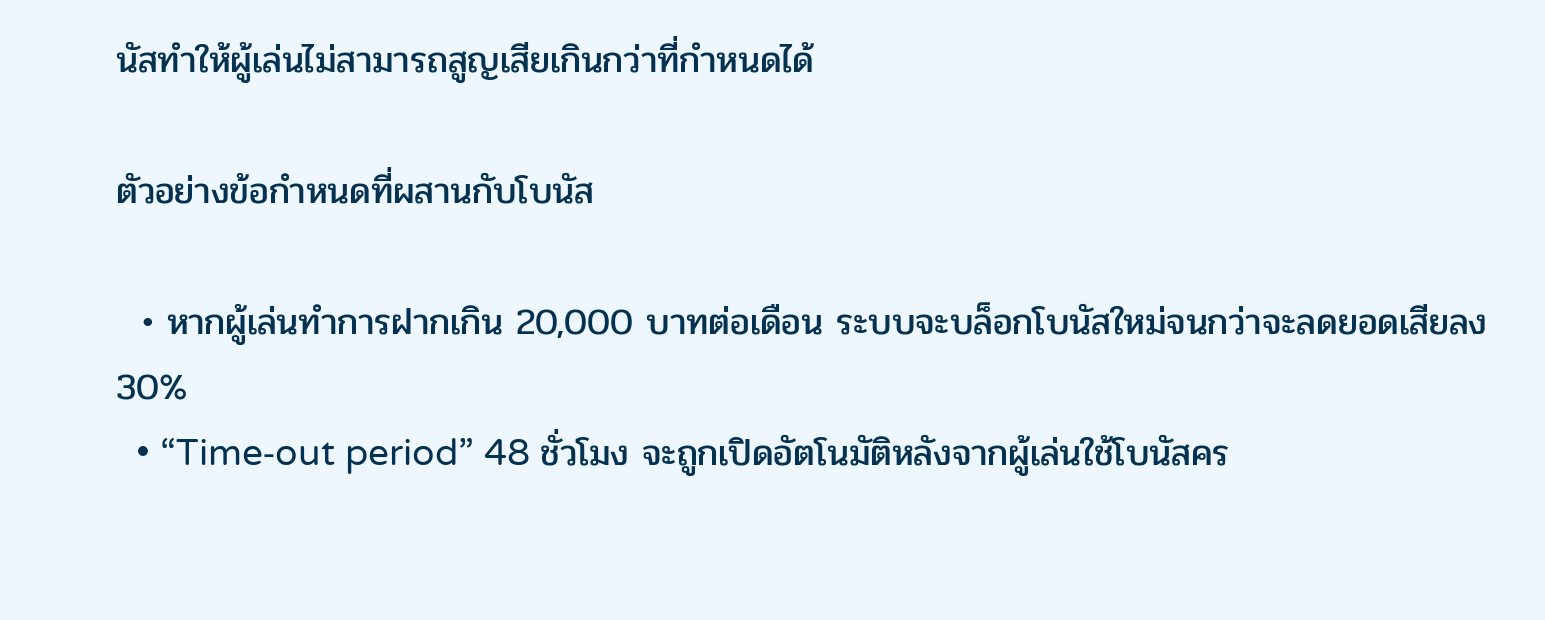นัสทำให้ผู้เล่นไม่สามารถสูญเสียเกินกว่าที่กำหนดได้

ตัวอย่างข้อกำหนดที่ผสานกับโบนัส

  • หากผู้เล่นทำการฝากเกิน 20,000 บาทต่อเดือน ระบบจะบล็อกโบนัสใหม่จนกว่าจะลดยอดเสียลง 30%
  • “Time‑out period” 48 ชั่วโมง จะถูกเปิดอัตโนมัติหลังจากผู้เล่นใช้โบนัสคร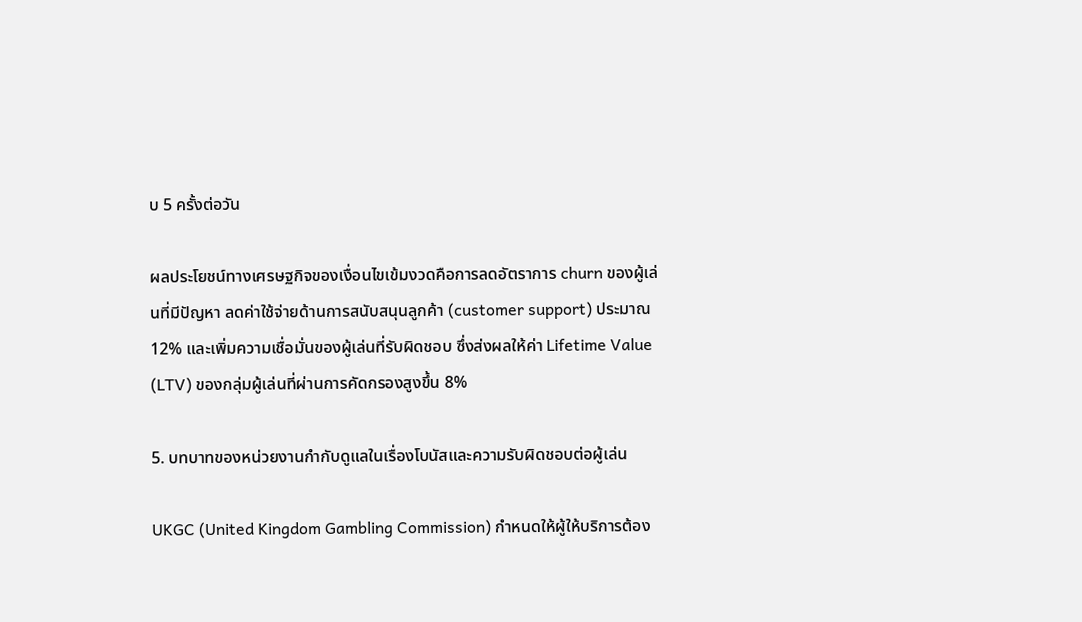บ 5 ครั้งต่อวัน

ผลประโยชน์ทางเศรษฐกิจของเงื่อนไขเข้มงวดคือการลดอัตราการ churn ของผู้เล่นที่มีปัญหา ลดค่าใช้จ่ายด้านการสนับสนุนลูกค้า (customer support) ประมาณ 12% และเพิ่มความเชื่อมั่นของผู้เล่นที่รับผิดชอบ ซึ่งส่งผลให้ค่า Lifetime Value (LTV) ของกลุ่มผู้เล่นที่ผ่านการคัดกรองสูงขึ้น 8%

5. บทบาทของหน่วยงานกำกับดูแลในเรื่องโบนัสและความรับผิดชอบต่อผู้เล่น

UKGC (United Kingdom Gambling Commission) กำหนดให้ผู้ให้บริการต้อง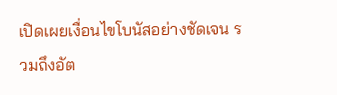เปิดเผยเงื่อนไขโบนัสอย่างชัดเจน รวมถึงอัต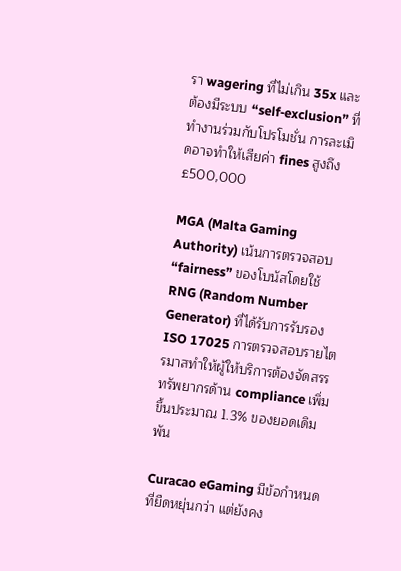รา wagering ที่ไม่เกิน 35x และต้องมีระบบ “self‑exclusion” ที่ทำงานร่วมกับโปรโมชั่น การละเมิดอาจทำให้เสียค่า fines สูงถึง £500,000

MGA (Malta Gaming Authority) เน้นการตรวจสอบ “fairness” ของโบนัสโดยใช้ RNG (Random Number Generator) ที่ได้รับการรับรอง ISO 17025 การตรวจสอบรายไตรมาสทำให้ผู้ให้บริการต้องจัดสรรทรัพยากรด้าน compliance เพิ่มขึ้นประมาณ 1.3% ของยอดเดิมพัน

Curacao eGaming มีข้อกำหนดที่ยืดหยุ่นกว่า แต่ยังคง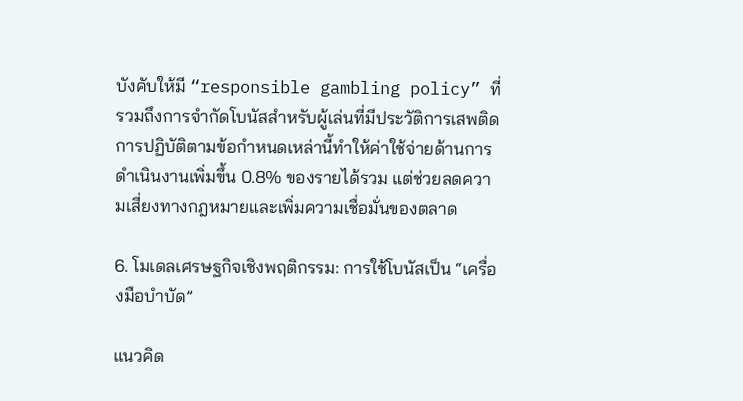บังคับให้มี “responsible gambling policy” ที่รวมถึงการจำกัดโบนัสสำหรับผู้เล่นที่มีประวัติการเสพติด การปฏิบัติตามข้อกำหนดเหล่านี้ทำให้ค่าใช้จ่ายด้านการดำเนินงานเพิ่มขึ้น 0.8% ของรายได้รวม แต่ช่วยลดความเสี่ยงทางกฎหมายและเพิ่มความเชื่อมั่นของตลาด

6. โมเดลเศรษฐกิจเชิงพฤติกรรม: การใช้โบนัสเป็น “เครื่องมือบำบัด”

แนวคิด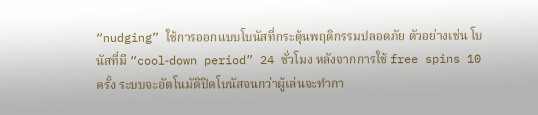“nudging” ใช้การออกแบบโบนัสที่กระตุ้นพฤติกรรมปลอดภัย ตัวอย่างเช่น โบนัสที่มี “cool‑down period” 24 ชั่วโมง หลังจากการใช้ free spins 10 ครั้ง ระบบจะอัตโนมัติปิดโบนัสจนกว่าผู้เล่นจะทำกา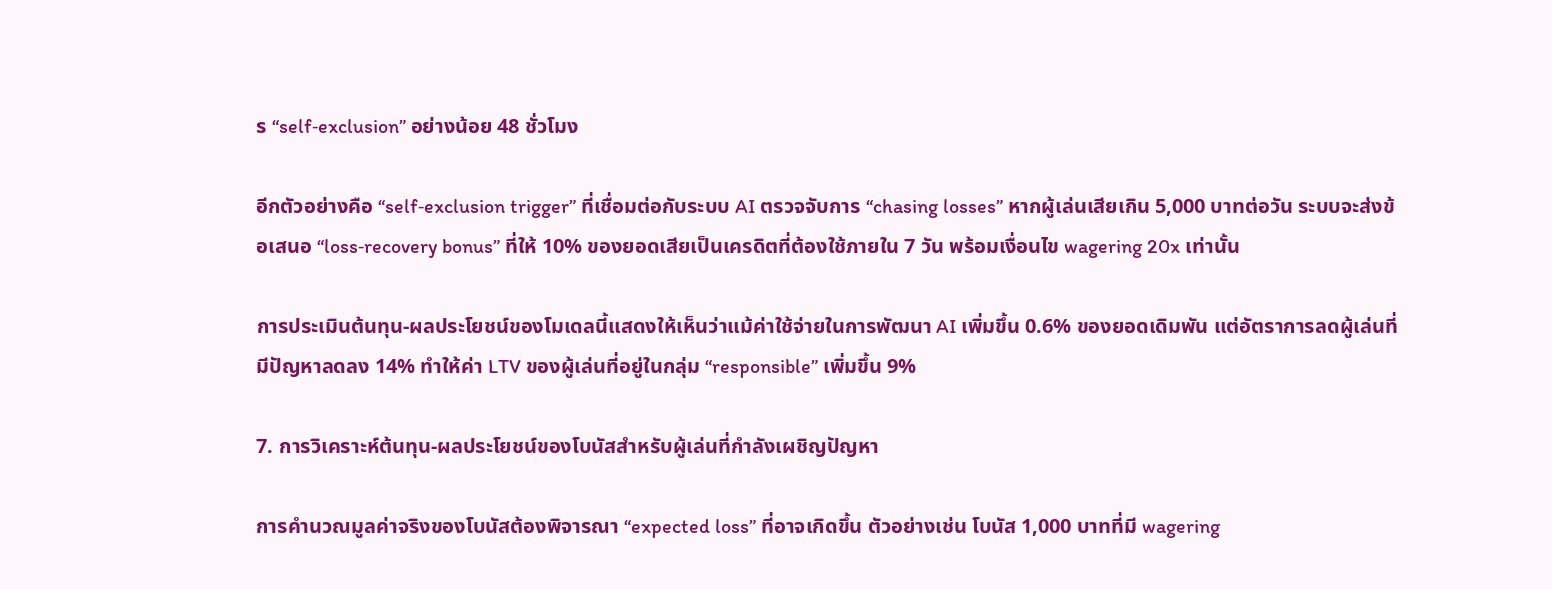ร “self‑exclusion” อย่างน้อย 48 ชั่วโมง

อีกตัวอย่างคือ “self‑exclusion trigger” ที่เชื่อมต่อกับระบบ AI ตรวจจับการ “chasing losses” หากผู้เล่นเสียเกิน 5,000 บาทต่อวัน ระบบจะส่งข้อเสนอ “loss‑recovery bonus” ที่ให้ 10% ของยอดเสียเป็นเครดิตที่ต้องใช้ภายใน 7 วัน พร้อมเงื่อนไข wagering 20x เท่านั้น

การประเมินต้นทุน‑ผลประโยชน์ของโมเดลนี้แสดงให้เห็นว่าแม้ค่าใช้จ่ายในการพัฒนา AI เพิ่มขึ้น 0.6% ของยอดเดิมพัน แต่อัตราการลดผู้เล่นที่มีปัญหาลดลง 14% ทำให้ค่า LTV ของผู้เล่นที่อยู่ในกลุ่ม “responsible” เพิ่มขึ้น 9%

7. การวิเคราะห์ต้นทุน‑ผลประโยชน์ของโบนัสสำหรับผู้เล่นที่กำลังเผชิญปัญหา

การคำนวณมูลค่าจริงของโบนัสต้องพิจารณา “expected loss” ที่อาจเกิดขึ้น ตัวอย่างเช่น โบนัส 1,000 บาทที่มี wagering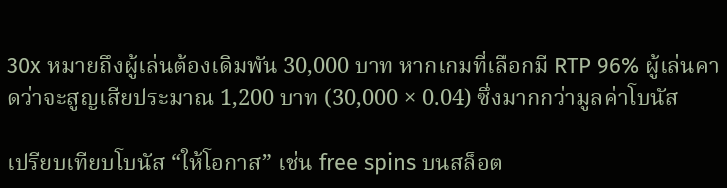30x หมายถึงผู้เล่นต้องเดิมพัน 30,000 บาท หากเกมที่เลือกมี RTP 96% ผู้เล่นคาดว่าจะสูญเสียประมาณ 1,200 บาท (30,000 × 0.04) ซึ่งมากกว่ามูลค่าโบนัส

เปรียบเทียบโบนัส “ให้โอกาส” เช่น free spins บนสล็อต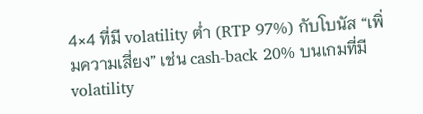4×4 ที่มี volatility ต่ำ (RTP 97%) กับโบนัส “เพิ่มความเสี่ยง” เช่น cash‑back 20% บนเกมที่มี volatility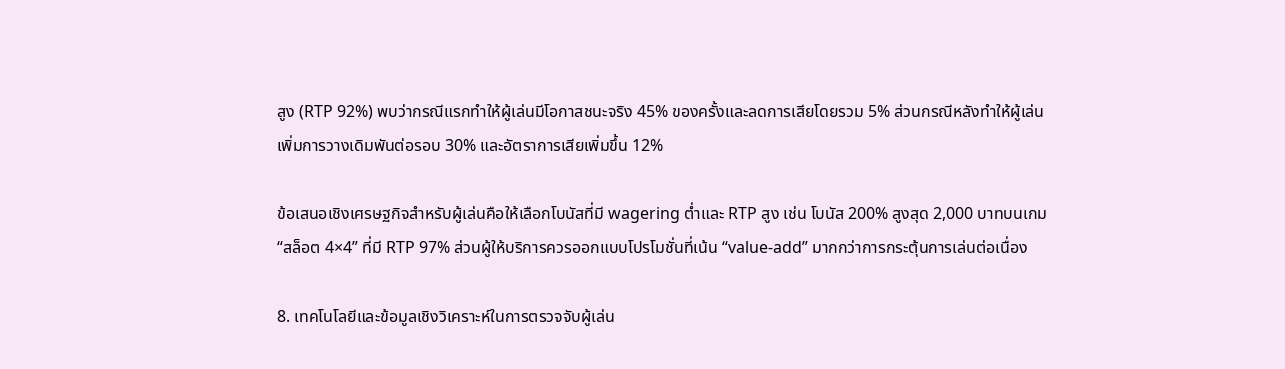สูง (RTP 92%) พบว่ากรณีแรกทำให้ผู้เล่นมีโอกาสชนะจริง 45% ของครั้งและลดการเสียโดยรวม 5% ส่วนกรณีหลังทำให้ผู้เล่นเพิ่มการวางเดิมพันต่อรอบ 30% และอัตราการเสียเพิ่มขึ้น 12%

ข้อเสนอเชิงเศรษฐกิจสำหรับผู้เล่นคือให้เลือกโบนัสที่มี wagering ต่ำและ RTP สูง เช่น โบนัส 200% สูงสุด 2,000 บาทบนเกม “สล็อต 4×4” ที่มี RTP 97% ส่วนผู้ให้บริการควรออกแบบโปรโมชั่นที่เน้น “value‑add” มากกว่าการกระตุ้นการเล่นต่อเนื่อง

8. เทคโนโลยีและข้อมูลเชิงวิเคราะห์ในการตรวจจับผู้เล่น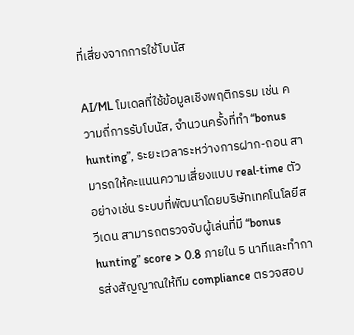ที่เสี่ยงจากการใช้โบนัส

AI/ML โมเดลที่ใช้ข้อมูลเชิงพฤติกรรม เช่น ความถี่การรับโบนัส, จำนวนครั้งที่ทำ “bonus hunting”, ระยะเวลาระหว่างการฝาก‑ถอน สามารถให้คะแนนความเสี่ยงแบบ real‑time ตัวอย่างเช่น ระบบที่พัฒนาโดยบริษัทเทคโนโลยีสวีเดน สามารถตรวจจับผู้เล่นที่มี “bonus hunting” score > 0.8 ภายใน 5 นาทีและทำการส่งสัญญาณให้ทีม compliance ตรวจสอบ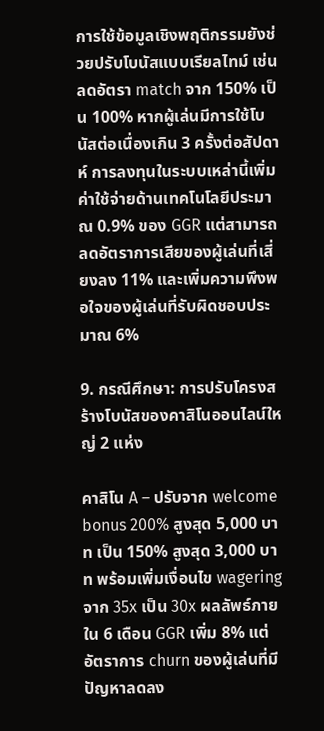การใช้ข้อมูลเชิงพฤติกรรมยังช่วยปรับโบนัสแบบเรียลไทม์ เช่น ลดอัตรา match จาก 150% เป็น 100% หากผู้เล่นมีการใช้โบนัสต่อเนื่องเกิน 3 ครั้งต่อสัปดาห์ การลงทุนในระบบเหล่านี้เพิ่มค่าใช้จ่ายด้านเทคโนโลยีประมาณ 0.9% ของ GGR แต่สามารถลดอัตราการเสียของผู้เล่นที่เสี่ยงลง 11% และเพิ่มความพึงพอใจของผู้เล่นที่รับผิดชอบประมาณ 6%

9. กรณีศึกษา: การปรับโครงสร้างโบนัสของคาสิโนออนไลน์ใหญ่ 2 แห่ง

คาสิโน A – ปรับจาก welcome bonus 200% สูงสุด 5,000 บาท เป็น 150% สูงสุด 3,000 บาท พร้อมเพิ่มเงื่อนไข wagering จาก 35x เป็น 30x ผลลัพธ์ภายใน 6 เดือน GGR เพิ่ม 8% แต่อัตราการ churn ของผู้เล่นที่มีปัญหาลดลง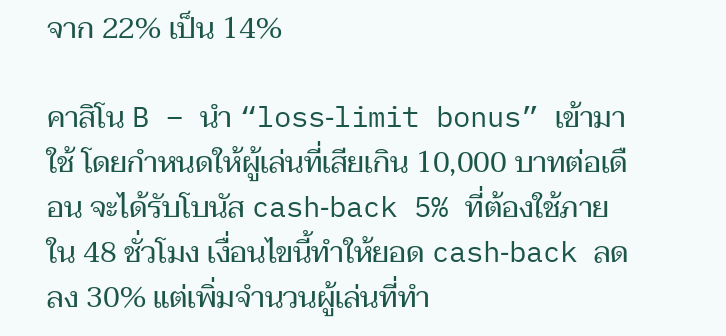จาก 22% เป็น 14%

คาสิโน B – นำ “loss‑limit bonus” เข้ามาใช้ โดยกำหนดให้ผู้เล่นที่เสียเกิน 10,000 บาทต่อเดือน จะได้รับโบนัส cash‑back 5% ที่ต้องใช้ภายใน 48 ชั่วโมง เงื่อนไขนี้ทำให้ยอด cash‑back ลดลง 30% แต่เพิ่มจำนวนผู้เล่นที่ทำ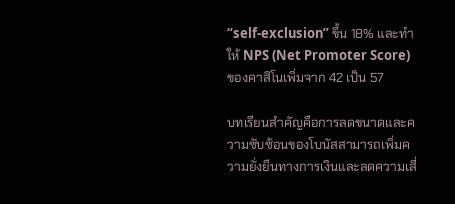“self‑exclusion” ขึ้น 18% และทำให้ NPS (Net Promoter Score) ของคาสิโนเพิ่มจาก 42 เป็น 57

บทเรียนสำคัญคือการลดขนาดและความซับซ้อนของโบนัสสามารถเพิ่มความยั่งยืนทางการเงินและลดความเสี่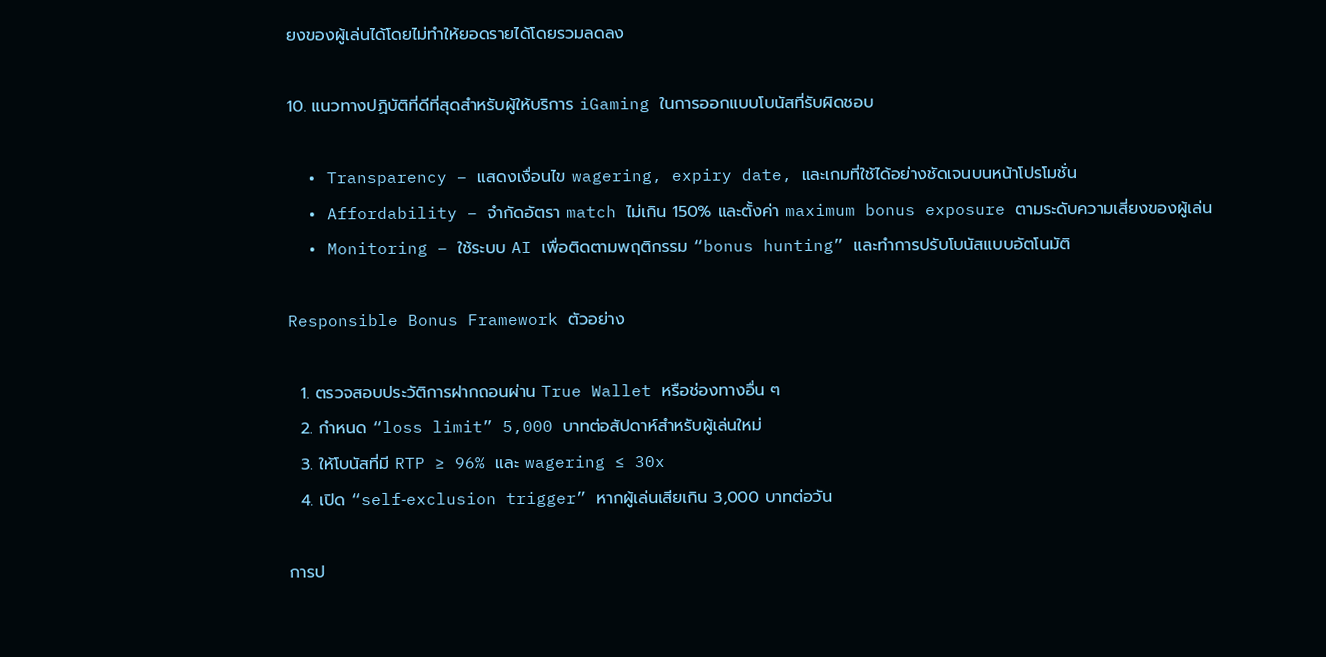ยงของผู้เล่นได้โดยไม่ทำให้ยอดรายได้โดยรวมลดลง

10. แนวทางปฏิบัติที่ดีที่สุดสำหรับผู้ให้บริการ iGaming ในการออกแบบโบนัสที่รับผิดชอบ

  • Transparency – แสดงเงื่อนไข wagering, expiry date, และเกมที่ใช้ได้อย่างชัดเจนบนหน้าโปรโมชั่น
  • Affordability – จำกัดอัตรา match ไม่เกิน 150% และตั้งค่า maximum bonus exposure ตามระดับความเสี่ยงของผู้เล่น
  • Monitoring – ใช้ระบบ AI เพื่อติดตามพฤติกรรม “bonus hunting” และทำการปรับโบนัสแบบอัตโนมัติ

Responsible Bonus Framework ตัวอย่าง

  1. ตรวจสอบประวัติการฝากถอนผ่าน True Wallet หรือช่องทางอื่น ๆ
  2. กำหนด “loss limit” 5,000 บาทต่อสัปดาห์สำหรับผู้เล่นใหม่
  3. ให้โบนัสที่มี RTP ≥ 96% และ wagering ≤ 30x
  4. เปิด “self‑exclusion trigger” หากผู้เล่นเสียเกิน 3,000 บาทต่อวัน

การป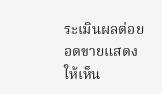ระเมินผลต่อยอดขายแสดงให้เห็น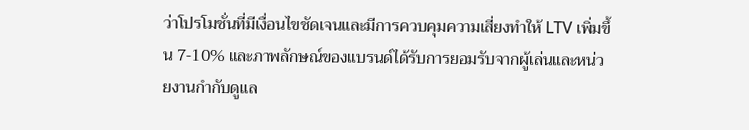ว่าโปรโมชั่นที่มีเงื่อนไขชัดเจนและมีการควบคุมความเสี่ยงทำให้ LTV เพิ่มขึ้น 7‑10% และภาพลักษณ์ของแบรนด์ได้รับการยอมรับจากผู้เล่นและหน่วยงานกำกับดูแล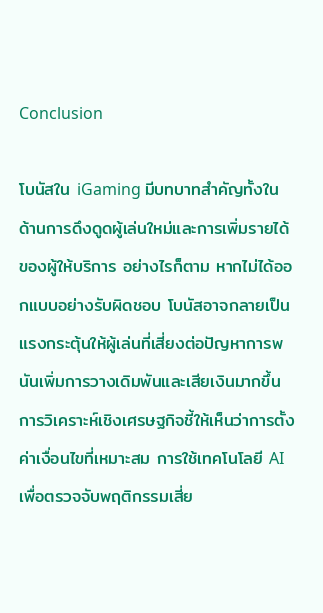Conclusion

โบนัสใน iGaming มีบทบาทสำคัญทั้งในด้านการดึงดูดผู้เล่นใหม่และการเพิ่มรายได้ของผู้ให้บริการ อย่างไรก็ตาม หากไม่ได้ออกแบบอย่างรับผิดชอบ โบนัสอาจกลายเป็นแรงกระตุ้นให้ผู้เล่นที่เสี่ยงต่อปัญหาการพนันเพิ่มการวางเดิมพันและเสียเงินมากขึ้น การวิเคราะห์เชิงเศรษฐกิจชี้ให้เห็นว่าการตั้งค่าเงื่อนไขที่เหมาะสม การใช้เทคโนโลยี AI เพื่อตรวจจับพฤติกรรมเสี่ย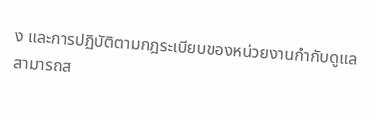ง และการปฏิบัติตามกฎระเบียบของหน่วยงานกำกับดูแล สามารถส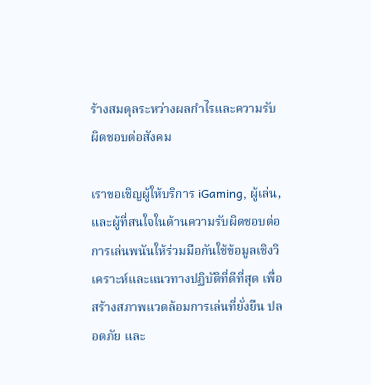ร้างสมดุลระหว่างผลกำไรและความรับผิดชอบต่อสังคม

เราขอเชิญผู้ให้บริการ iGaming, ผู้เล่น, และผู้ที่สนใจในด้านความรับผิดชอบต่อการเล่นพนันให้ร่วมมือกันใช้ข้อมูลเชิงวิเคราะห์และแนวทางปฏิบัติที่ดีที่สุด เพื่อสร้างสภาพแวดล้อมการเล่นที่ยั่งยืน ปลอดภัย และ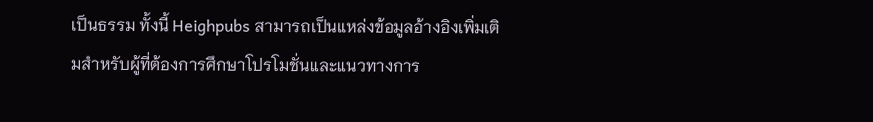เป็นธรรม ทั้งนี้ Heighpubs สามารถเป็นแหล่งข้อมูลอ้างอิงเพิ่มเติมสำหรับผู้ที่ต้องการศึกษาโปรโมชั่นและแนวทางการ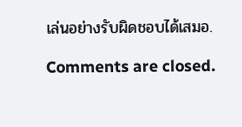เล่นอย่างรับผิดชอบได้เสมอ.

Comments are closed.